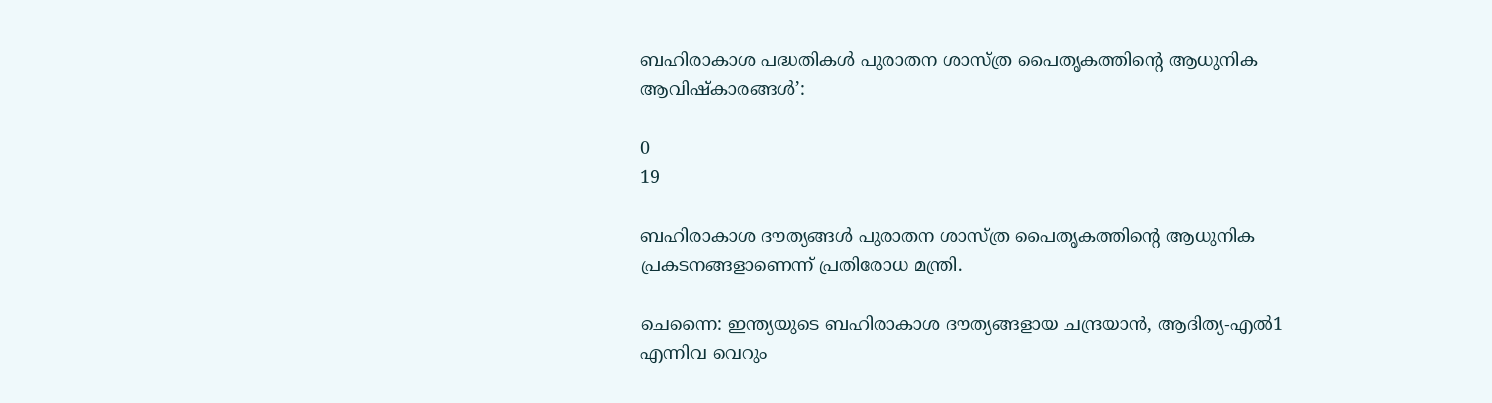ബഹിരാകാശ പദ്ധതികൾ പുരാതന ശാസ്‌ത്ര പൈതൃകത്തിന്‍റെ ആധുനിക ആവിഷ്‌കാരങ്ങൾ’:

0
19

ബഹിരാകാശ ദൗത്യങ്ങള്‍ പുരാതന ശാസ്‌ത്ര പൈതൃകത്തിന്‍റെ ആധുനിക പ്രകടനങ്ങളാണെന്ന് പ്രതിരോധ മന്ത്രി.

ചെന്നൈ: ഇന്ത്യയുടെ ബഹിരാകാശ ദൗത്യങ്ങളായ ചന്ദ്രയാൻ, ആദിത്യ-എൽ1 എന്നിവ വെറും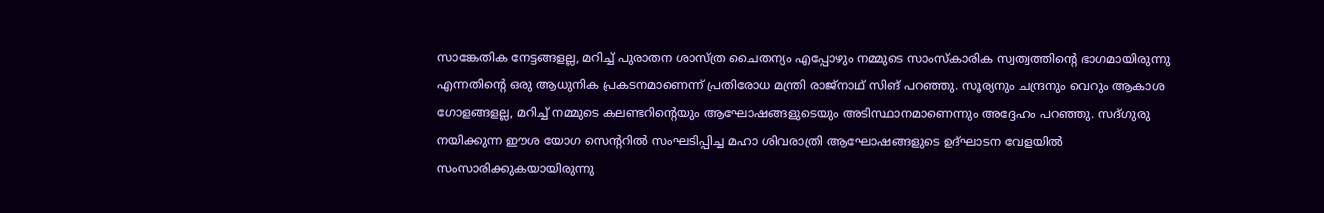സാങ്കേതിക നേട്ടങ്ങളല്ല, മറിച്ച് പുരാതന ശാസ്‌ത്ര ചൈതന്യം എപ്പോഴും നമ്മുടെ സാംസ്‌കാരിക സ്വത്വത്തിന്‍റെ ഭാഗമായിരുന്നു എന്നതിന്‍റെ ഒരു ആധുനിക പ്രകടനമാണെന്ന് പ്രതിരോധ മന്ത്രി രാജ്‌നാഥ് സിങ് പറഞ്ഞു. സൂര്യനും ചന്ദ്രനും വെറും ആകാശ ഗോളങ്ങളല്ല, മറിച്ച് നമ്മുടെ കലണ്ടറിന്‍റെയും ആഘോഷങ്ങളുടെയും അടിസ്ഥാനമാണെന്നും അദ്ദേഹം പറഞ്ഞു. സദ്‌ഗുരു നയിക്കുന്ന ഈശ യോഗ സെന്‍ററില്‍ സംഘടിപ്പിച്ച മഹാ ശിവരാത്രി ആഘോഷങ്ങളുടെ ഉദ്‌ഘാടന വേളയില്‍ സംസാരിക്കുകയായിരുന്നു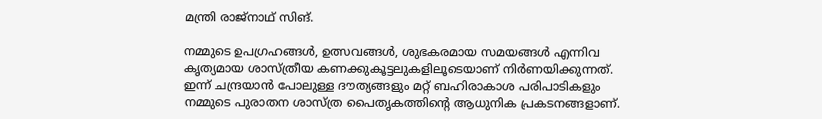മന്ത്രി രാജ്‌നാഥ് സിങ്.

നമ്മുടെ ഉപഗ്രഹങ്ങൾ, ഉത്സവങ്ങൾ, ശുഭകരമായ സമയങ്ങൾ എന്നിവ കൃത്യമായ ശാസ്‌ത്രീയ കണക്കുകൂട്ടലുകളിലൂടെയാണ് നിർണയിക്കുന്നത്. ഇന്ന് ചന്ദ്രയാൻ പോലുള്ള ദൗത്യങ്ങളും മറ്റ് ബഹിരാകാശ പരിപാടികളും നമ്മുടെ പുരാതന ശാസ്‌ത്ര പൈതൃകത്തിന്‍റെ ആധുനിക പ്രകടനങ്ങളാണ്.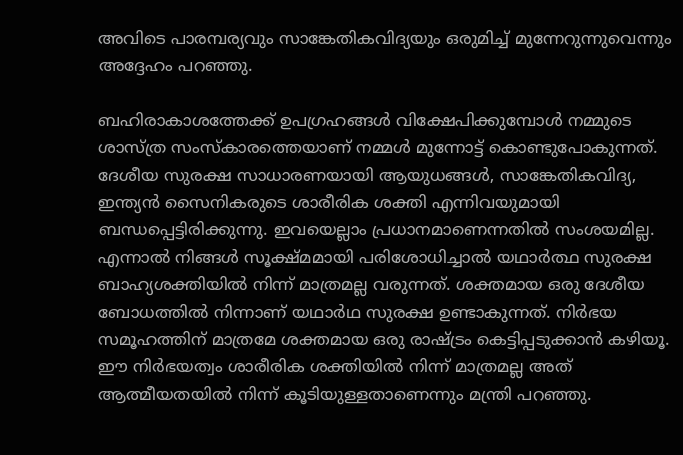അവിടെ പാരമ്പര്യവും സാങ്കേതികവിദ്യയും ഒരുമിച്ച് മുന്നേറുന്നുവെന്നും അദ്ദേഹം പറഞ്ഞു.

ബഹിരാകാശത്തേക്ക് ഉപഗ്രഹങ്ങള്‍ വിക്ഷേപിക്കുമ്പോള്‍ നമ്മുടെ ശാസ്‌ത്ര സംസ്‌കാരത്തെയാണ് നമ്മള്‍ മുന്നോട്ട് കൊണ്ടുപോകുന്നത്. ദേശീയ സുരക്ഷ സാധാരണയായി ആയുധങ്ങൾ, സാങ്കേതികവിദ്യ, ഇന്ത്യൻ സൈനികരുടെ ശാരീരിക ശക്തി എന്നിവയുമായി ബന്ധപ്പെട്ടിരിക്കുന്നു. ഇവയെല്ലാം പ്രധാനമാണെന്നതില്‍ സംശയമില്ല. എന്നാൽ നിങ്ങൾ സൂക്ഷ്‌മമായി പരിശോധിച്ചാൽ യഥാർത്ഥ സുരക്ഷ ബാഹ്യശക്തിയിൽ നിന്ന് മാത്രമല്ല വരുന്നത്. ശക്തമായ ഒരു ദേശീയ ബോധത്തിൽ നിന്നാണ് യഥാർഥ സുരക്ഷ ഉണ്ടാകുന്നത്. നിർഭയ സമൂഹത്തിന് മാത്രമേ ശക്തമായ ഒരു രാഷ്‌ട്രം കെട്ടിപ്പടുക്കാൻ കഴിയൂ. ഈ നിർഭയത്വം ശാരീരിക ശക്തിയിൽ നിന്ന് മാത്രമല്ല അത് ആത്മീയതയില്‍ നിന്ന് കൂടിയുള്ളതാണെന്നും മന്ത്രി പറഞ്ഞു.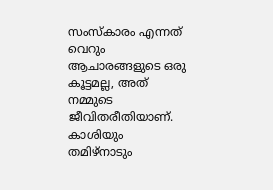സംസ്‌കാരം എന്നത് വെറും ആചാരങ്ങളുടെ ഒരു കൂട്ടമല്ല, അത് നമ്മുടെ ജീവിതരീതിയാണ്. കാശിയും തമിഴ്‌നാടും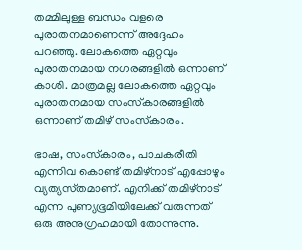തമ്മിലുള്ള ബന്ധം വളരെ പുരാതനമാണെന്ന് അദ്ദേഹം പറഞ്ഞു. ലോകത്തെ ഏറ്റവും പുരാതനമായ നഗരങ്ങളിൽ ഒന്നാണ് കാശി. മാത്രമല്ല ലോകത്തെ ഏറ്റവും പുരാതനമായ സംസ്‌കാരങ്ങളിൽ ഒന്നാണ് തമിഴ് സംസ്‌കാരം.

ഭാഷ, സംസ്‌കാരം, പാചകരീതി എന്നിവ കൊണ്ട് തമിഴ്‌നാട് എപ്പോഴും വ്യത്യസ്‌തമാണ്. എനിക്ക് തമിഴ്‌നാട് എന്ന പുണ്യഭൂമിയിലേക്ക് വരുന്നത് ഒരു അനുഗ്രഹമായി തോന്നുന്നു.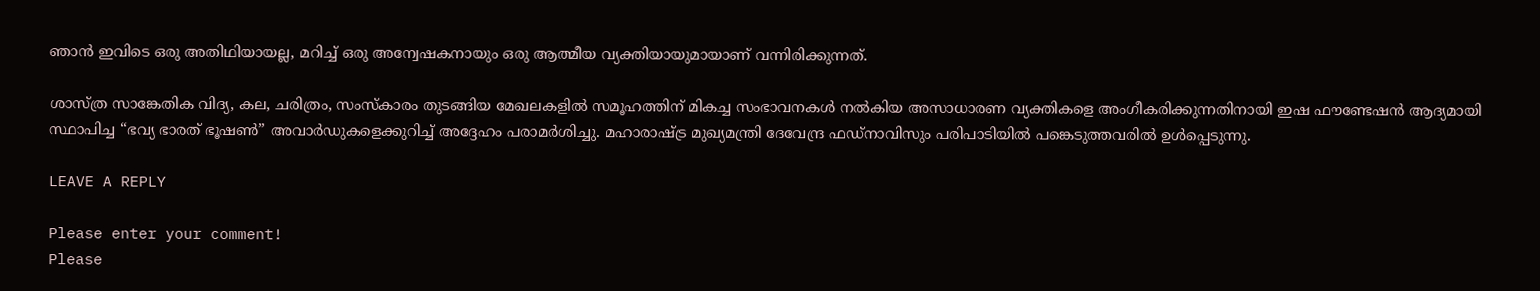ഞാൻ ഇവിടെ ഒരു അതിഥിയായല്ല, മറിച്ച് ഒരു അന്വേഷകനായും ഒരു ആത്മീയ വ്യക്തിയായുമായാണ് വന്നിരിക്കുന്നത്.

ശാസ്‌ത്ര സാങ്കേതിക വിദ്യ, കല, ചരിത്രം, സംസ്‌കാരം തുടങ്ങിയ മേഖലകളിൽ സമൂഹത്തിന് മികച്ച സംഭാവനകൾ നൽകിയ അസാധാരണ വ്യക്തികളെ അംഗീകരിക്കുന്നതിനായി ഇഷ ഫൗണ്ടേഷൻ ആദ്യമായി സ്ഥാപിച്ച “ഭവ്യ ഭാരത് ഭൂഷൺ” അവാർഡുകളെക്കുറിച്ച് അദ്ദേഹം പരാമർശിച്ചു. മഹാരാഷ്‌ട്ര മുഖ്യമന്ത്രി ദേവേന്ദ്ര ഫഡ്‌നാവിസും പരിപാടിയിൽ പങ്കെടുത്തവരിൽ ഉൾപ്പെടുന്നു.

LEAVE A REPLY

Please enter your comment!
Please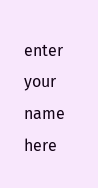enter your name here